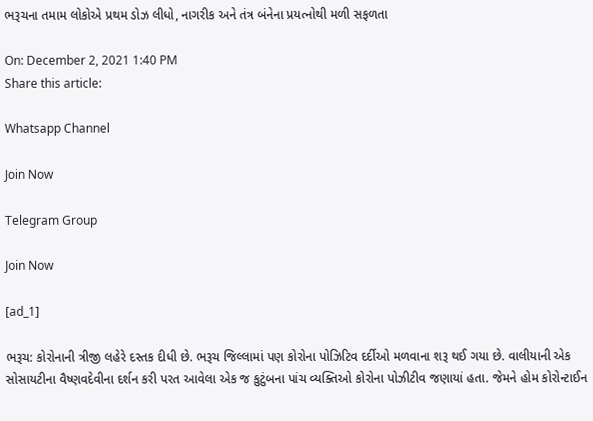ભરૂચના તમામ લોકોએ પ્રથમ ડોઝ લીધો, નાગરીક અને તંત્ર બંનેના પ્રયત્નોથી મળી સફળતા

On: December 2, 2021 1:40 PM
Share this article:

Whatsapp Channel

Join Now

Telegram Group

Join Now

[ad_1]

ભરૂચ: કોરોનાની ત્રીજી લહેરે દસ્તક દીધી છે. ભરૂચ જિલ્લામાં પણ કોરોના પોઝિટિવ દર્દીઓ મળવાના શરૂ થઈ ગયા છે. વાલીયાની એક સોસાયટીના વૈષ્ણવદેવીના દર્શન કરી પરત આવેલા એક જ કુટુંબના પાંચ વ્યક્તિઓ કોરોના પોઝીટીવ જણાયાં હતા. જેમને હોમ કોરોન્ટાઈન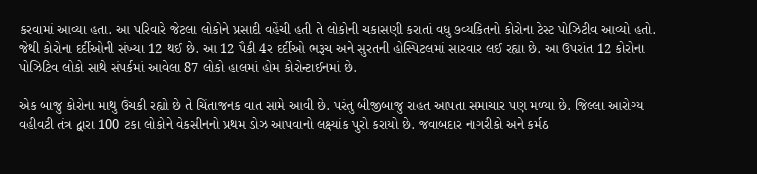કરવામાં આવ્યા હતા. આ પરિવારે જેટલા લોકોને પ્રસાદી વહેંચી હતી તે લોકોની ચકાસણી કરાતાં વધુ ૭વ્યકિતનો કોરોના ટેસ્ટ પોઝિટીવ આવ્યો હતો. જેથી કોરોના દર્દીઓની સંખ્યા 12 થઈ છે. આ 12 પૈકી 4ર દર્દીઓ ભરૂચ અને સુરતની હોસ્પિટલમાં સારવાર લઈ રહ્યા છે. આ ઉપરાંત 12 કોરોના પોઝિટિવ લોકો સાથે સંપર્કમાં આવેલા 87 લોકો હાલમાં હોમ કોરોન્ટાઈનમાં છે.

એક બાજુ કોરોના માથુ ઉંચકી રહ્યો છે તે ચિંતાજનક વાત સામે આવી છે. પરંતુ બીજીબાજુ રાહત આપતા સમાચાર પણ મળ્યા છે. જિલ્લા આરોગ્ય વહીવટી તંત્ર દ્વારા 100 ટકા લોકોને વેકસીનનો પ્રથમ ડોઝ આપવાનો લક્ષ્યાંક પુરો કરાયો છે. જવાબદાર નાગરીકો અને કર્મઠ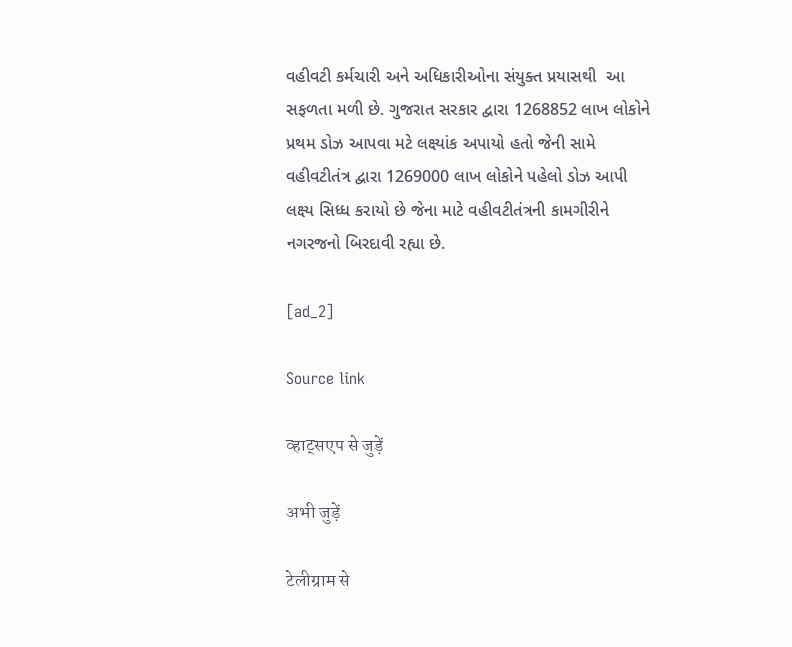વહીવટી કર્મચારી અને અધિકારીઓના સંયુક્ત પ્રયાસથી  આ સફળતા મળી છે. ગુજરાત સરકાર દ્વારા 1268852 લાખ લોકોને પ્રથમ ડોઝ આપવા મટે લક્ષ્યાંક અપાયો હતો જેની સામે વહીવટીતંત્ર દ્વારા 1269000 લાખ લોકોને પહેલો ડોઝ આપી લક્ષ્ય સિધ્ધ કરાયો છે જેના માટે વહીવટીતંત્રની કામગીરીને નગરજનો બિરદાવી રહ્યા છે.

[ad_2]

Source link

व्हाट्सएप से जुड़ें

अभी जुड़ें

टेलीग्राम से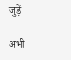जुड़ें

अभी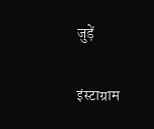जुड़ें

इंस्टाग्राम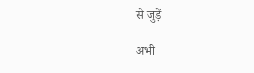से जुड़ें

अभी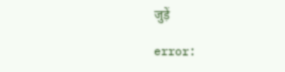जुड़ें

error: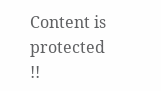Content is protected !!